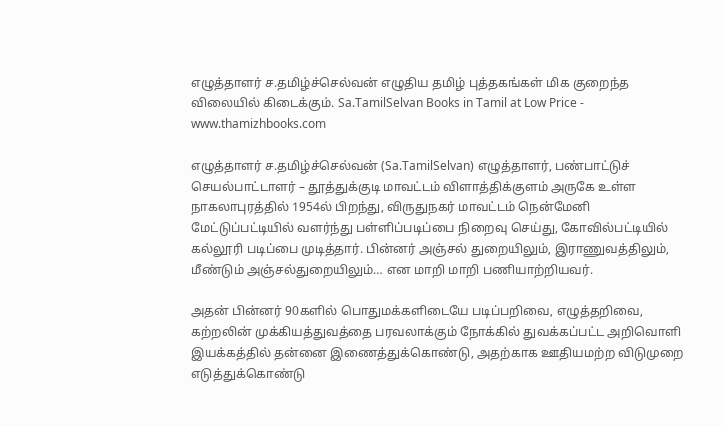எழுத்தாளர் ச.தமிழ்ச்செல்வன் எழுதிய தமிழ் புத்தகங்கள் மிக குறைந்த விலையில் கிடைக்கும். Sa.TamilSelvan Books in Tamil at Low Price - www.thamizhbooks.com

எழுத்தாளர் ச.தமிழ்ச்செல்வன் (Sa.TamilSelvan) எழுத்தாளர், பண்பாட்டுச் செயல்பாட்டாளர் – தூத்துக்குடி மாவட்டம் விளாத்திக்குளம் அருகே உள்ள நாகலாபுரத்தில் 1954ல் பிறந்து, விருதுநகர் மாவட்டம் நென்மேனி மேட்டுப்பட்டியில் வளர்ந்து பள்ளிப்படிப்பை நிறைவு செய்து, கோவில்பட்டியில் கல்லூரி படிப்பை முடித்தார். பின்னர் அஞ்சல் துறையிலும், இராணுவத்திலும், மீண்டும் அஞ்சல்துறையிலும்… என மாறி மாறி பணியாற்றியவர்.

அதன் பின்னர் 90களில் பொதுமக்களிடையே படிப்பறிவை, எழுத்தறிவை, கற்றலின் முக்கியத்துவத்தை பரவலாக்கும் நோக்கில் துவக்கப்பட்ட அறிவொளி இயக்கத்தில் தன்னை இணைத்துக்கொண்டு, அதற்காக ஊதியமற்ற விடுமுறை எடுத்துக்கொண்டு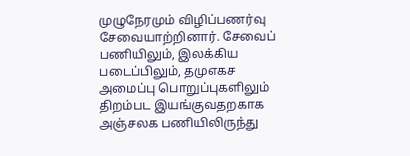முழுநேரமும் விழிப்பணர்வு சேவையாற்றினார். சேவைப் பணியிலும், இலக்கிய படைப்பிலும், தமுஎகச அமைப்பு பொறுப்புகளிலும் திறம்பட இயங்குவதறகாக அஞ்சலக பணியிலிருந்து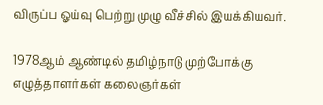விருப்ப ஓய்வு பெற்று முழு வீச்சில் இயக்கியவர்.

1978ஆம் ஆண்டில் தமிழ்நாடு முற்போக்கு எழுத்தாளர்கள் கலைஞர்கள்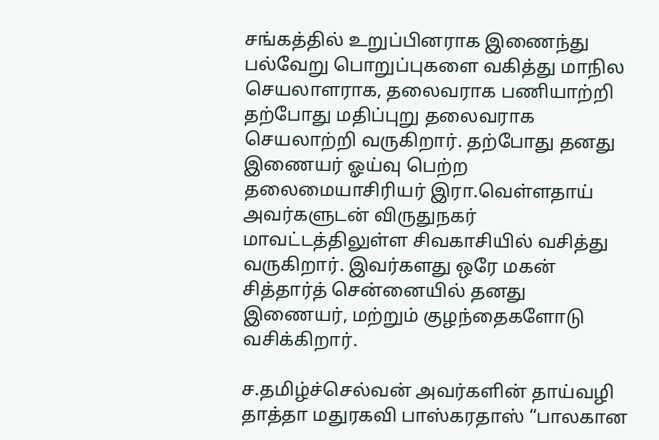சங்கத்தில் உறுப்பினராக இணைந்து பல்வேறு பொறுப்புகளை வகித்து மாநில செயலாளராக, தலைவராக பணியாற்றி தற்போது மதிப்புறு தலைவராக செயலாற்றி வருகிறார். தற்போது தனது இணையர் ஓய்வு பெற்ற தலைமையாசிரியர் இரா.வெள்ளதாய் அவர்களுடன் விருதுநகர் மாவட்டத்திலுள்ள சிவகாசியில் வசித்து வருகிறார். இவர்களது ஒரே மகன் சித்தார்த் சென்னையில் தனது இணையர், மற்றும் குழந்தைகளோடு வசிக்கிறார்.

ச.தமிழ்ச்செல்வன் அவர்களின் தாய்வழி தாத்தா மதுரகவி பாஸ்கரதாஸ் “பாலகான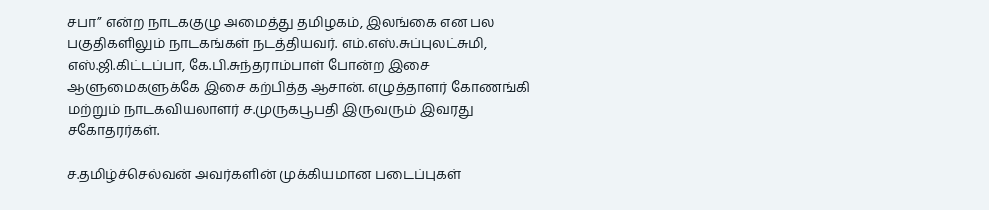சபா” என்ற நாடககுழு அமைத்து தமிழகம், இலங்கை என பல பகுதிகளிலும் நாடகங்கள் நடத்தியவர். எம்.எஸ்.சுப்புலட்சுமி, எஸ்.ஜி.கிட்டப்பா, கே.பி.சுந்தராம்பாள் போன்ற இசை ஆளுமைகளுக்கே இசை கற்பித்த ஆசான். எழுத்தாளர் கோணங்கி மற்றும் நாடகவியலாளர் ச.முருகபூபதி இருவரும் இவரது சகோதரர்கள்.

ச.தமிழ்ச்செல்வன் அவர்களின் முக்கியமான படைப்புகள்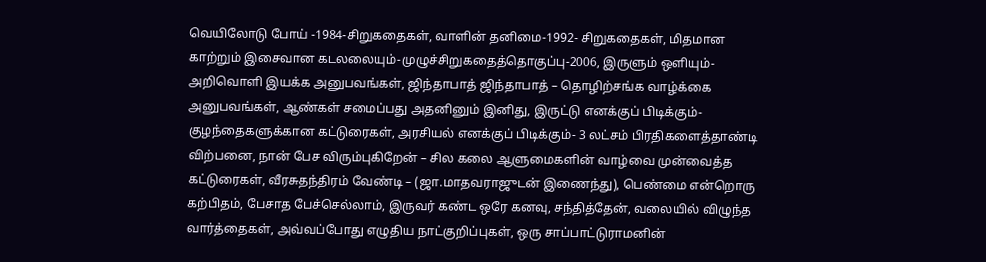வெயிலோடு போய் -1984-சிறுகதைகள், வாளின் தனிமை-1992- சிறுகதைகள், மிதமான காற்றும் இசைவான கடலலையும்-முழுச்சிறுகதைத்தொகுப்பு-2006, இருளும் ஒளியும்-அறிவொளி இயக்க அனுபவங்கள், ஜிந்தாபாத் ஜிந்தாபாத் – தொழிற்சங்க வாழ்க்கை அனுபவங்கள், ஆண்கள் சமைப்பது அதனினும் இனிது, இருட்டு எனக்குப் பிடிக்கும்-குழந்தைகளுக்கான கட்டுரைகள், அரசியல் எனக்குப் பிடிக்கும்- 3 லட்சம் பிரதிகளைத்தாண்டி விற்பனை, நான் பேச விரும்புகிறேன் – சில கலை ஆளுமைகளின் வாழ்வை முன்வைத்த கட்டுரைகள், வீரசுதந்திரம் வேண்டி – (ஜா.மாதவராஜுடன் இணைந்து), பெண்மை என்றொரு கற்பிதம், பேசாத பேச்செல்லாம், இருவர் கண்ட ஒரே கனவு, சந்தித்தேன், வலையில் விழுந்த வார்த்தைகள், அவ்வப்போது எழுதிய நாட்குறிப்புகள், ஒரு சாப்பாட்டுராமனின்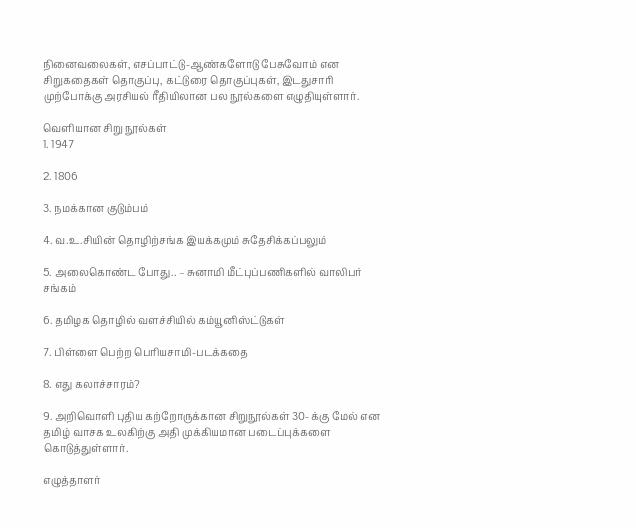நினைவலைகள், எசப்பாட்டு-ஆண்களோடு பேசுவோம் என சிறுகதைகள் தொகுப்பு, கட்டுரை தொகுப்புகள், இடதுசாரி முற்போக்கு அரசியல் ரீதியிலான பல நூல்களை எழுதியுள்ளார்.

வெளியான சிறு நூல்கள்
1. 1947

2. 1806

3. நமக்கான குடும்பம்

4. வ.உ.சியின் தொழிற்சங்க இயக்கமும் சுதேசிக்கப்பலும்

5. அலைகொண்ட போது.. – சுனாமி மீட்புப்பணிகளில் வாலிபர் சங்கம்

6. தமிழக தொழில் வளச்சியில் கம்யூனிஸ்ட்டுகள்

7. பிள்ளை பெற்ற பெரியசாமி-படக்கதை

8. எது கலாச்சாரம்?

9. அறிவொளி புதிய கற்றோருக்கான சிறுநூல்கள் 30- க்கு மேல் என தமிழ் வாசக உலகிற்கு அதி முக்கியமான படைப்புக்களை கொடுத்துள்ளார்.

எழுத்தாளர்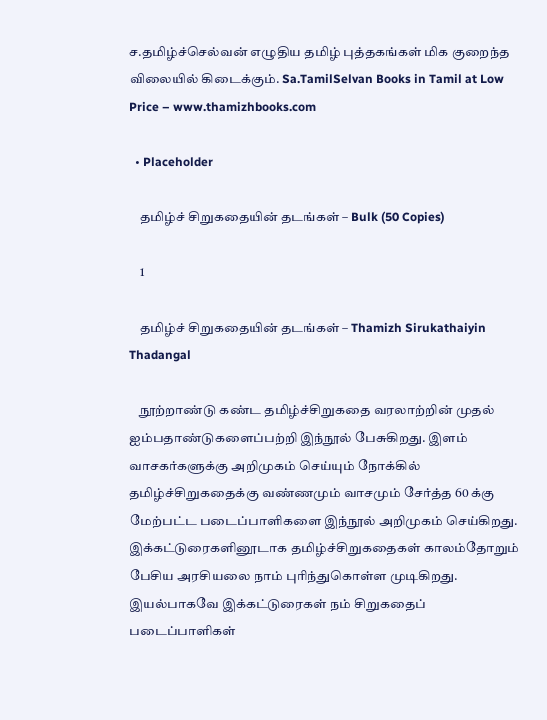ச.தமிழ்ச்செல்வன் எழுதிய தமிழ் புத்தகங்கள் மிக குறைந்த விலையில் கிடைக்கும். Sa.TamilSelvan Books in Tamil at Low Price – www.thamizhbooks.com

  • Placeholder

    தமிழ்ச் சிறுகதையின் தடங்கள் – Bulk (50 Copies)

    1

    தமிழ்ச் சிறுகதையின் தடங்கள் – Thamizh Sirukathaiyin Thadangal

    நூற்றாண்டு கண்ட தமிழ்ச்சிறுகதை வரலாற்றின் முதல் ஐம்பதாண்டுகளைப்பற்றி இந்நூல் பேசுகிறது. இளம் வாசகர்களுக்கு அறிமுகம் செய்யும் நோக்கில் தமிழ்ச்சிறுகதைக்கு வண்ணமும் வாசமும் சேர்த்த 60 க்கு மேற்பட்ட படைப்பாளிகளை இந்நூல் அறிமுகம் செய்கிறது. இக்கட்டுரைகளினூடாக தமிழ்ச்சிறுகதைகள் காலம்தோறும் பேசிய அரசியலை நாம் புரிந்துகொள்ள முடிகிறது. இயல்பாகவே இக்கட்டுரைகள் நம் சிறுகதைப் படைப்பாளிகள்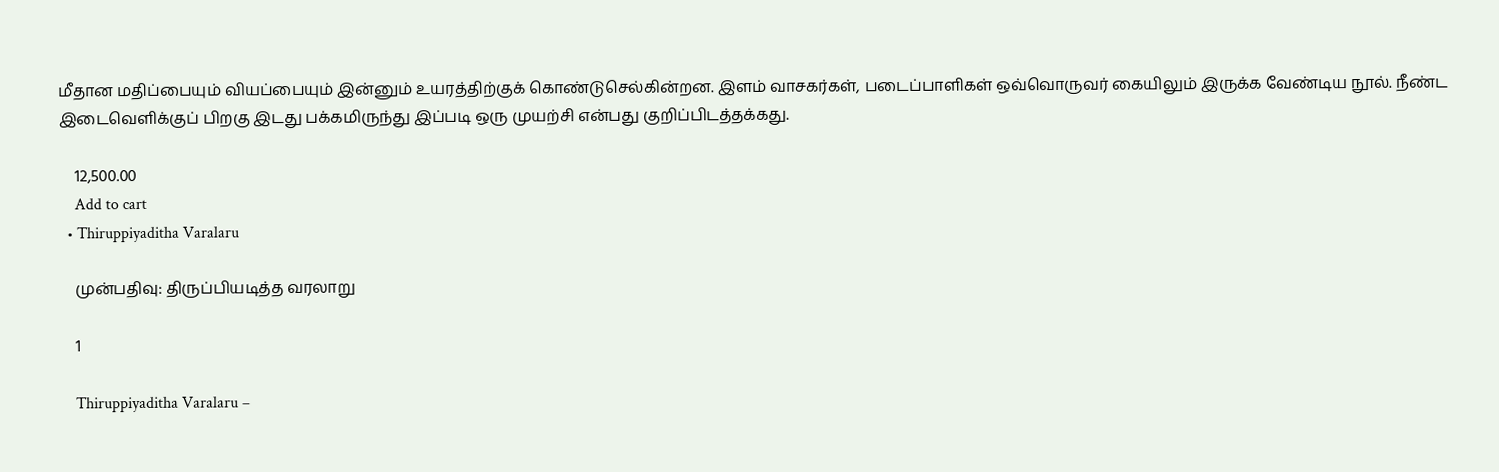மீதான மதிப்பையும் வியப்பையும் இன்னும் உயரத்திற்குக் கொண்டுசெல்கின்றன. இளம் வாசகர்கள், படைப்பாளிகள் ஒவ்வொருவர் கையிலும் இருக்க வேண்டிய நூல். நீண்ட இடைவெளிக்குப் பிறகு இடது பக்கமிருந்து இப்படி ஒரு முயற்சி என்பது குறிப்பிடத்தக்கது.

    12,500.00
    Add to cart
  • Thiruppiyaditha Varalaru

    முன்பதிவு: திருப்பியடித்த வரலாறு

    1

    Thiruppiyaditha Varalaru –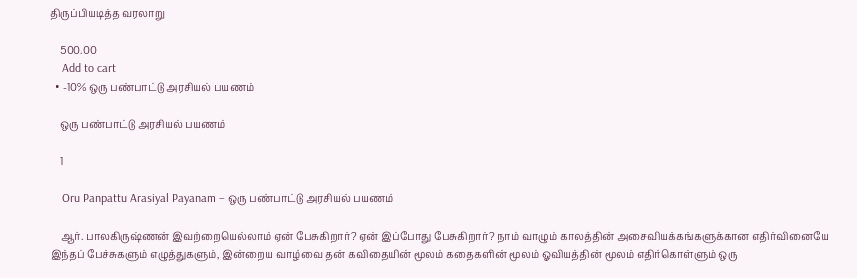திருப்பியடித்த வரலாறு

    500.00
    Add to cart
  • -10% ஒரு பண்பாட்டு அரசியல் பயணம்

    ஒரு பண்பாட்டு அரசியல் பயணம்

    1

    Oru Panpattu Arasiyal Payanam – ஒரு பண்பாட்டு அரசியல் பயணம்

    ஆர். பாலகிருஷ்ணன் இவற்றையெல்லாம் ஏன் பேசுகிறார்? ஏன் இப்போது பேசுகிறார்? நாம் வாழும் காலத்தின் அசைவியக்கங்களுக்கான எதிர்வினையே இந்தப் பேச்சுகளும் எழுத்துகளும், இன்றைய வாழ்வை தன் கவிதையின் மூலம் கதைகளின் மூலம் ஓவியத்தின் மூலம் எதிர்கொள்ளும் ஒரு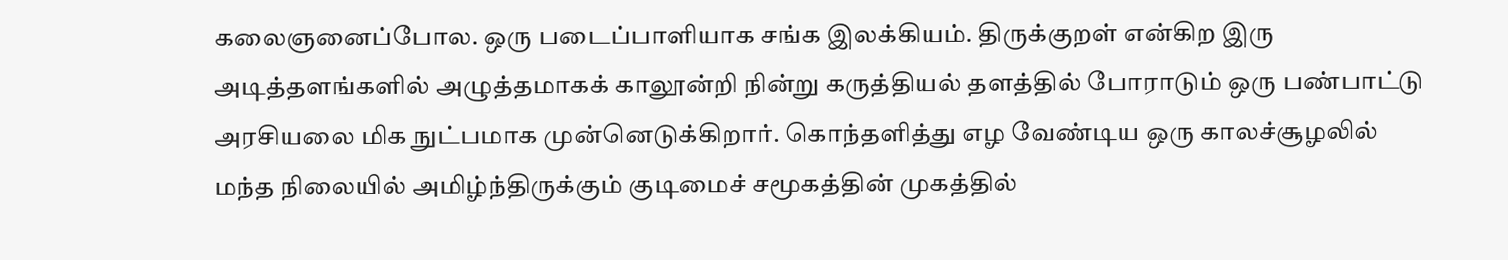கலைஞனைப்போல. ஒரு படைப்பாளியாக சங்க இலக்கியம். திருக்குறள் என்கிற இரு அடித்தளங்களில் அழுத்தமாகக் காலூன்றி நின்று கருத்தியல் தளத்தில் போராடும் ஒரு பண்பாட்டு அரசியலை மிக நுட்பமாக முன்னெடுக்கிறார். கொந்தளித்து எழ வேண்டிய ஒரு காலச்சூழலில் மந்த நிலையில் அமிழ்ந்திருக்கும் குடிமைச் சமூகத்தின் முகத்தில்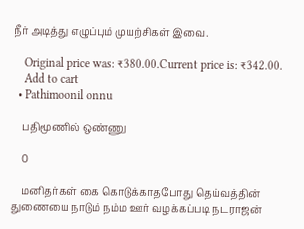நீர் அடித்து எழுப்பும் முயற்சிகள் இவை.

    Original price was: ₹380.00.Current price is: ₹342.00.
    Add to cart
  • Pathimoonil onnu

    பதிமூணில் ஒண்ணு

    0

    மனிதர்கள் கை கொடுக்காதபோது தெய்வத்தின் துணையை நாடும் நம்ம ஊர் வழக்கப்படி நடராஜன்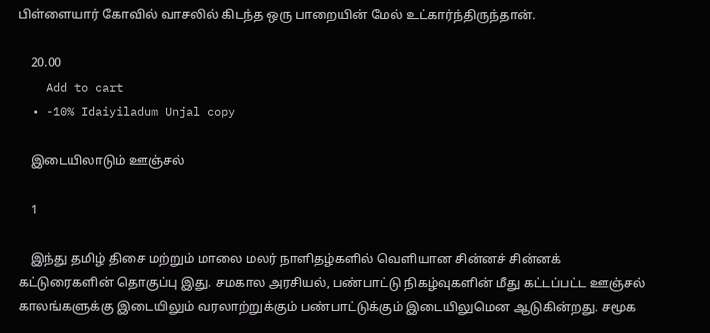பிள்ளையார் கோவில் வாசலில் கிடந்த ஒரு பாறையின் மேல் உட்கார்ந்திருந்தான்.

    20.00
    Add to cart
  • -10% Idaiyiladum Unjal copy

    இடையிலாடும் ஊஞ்சல்

    1

    இந்து தமிழ் திசை மற்றும் மாலை மலர் நாளிதழ்களில் வெளியான சின்னச் சின்னக் கட்டுரைகளின் தொகுப்பு இது. சமகால அரசியல், பண்பாட்டு நிகழ்வுகளின் மீது கட்டப்பட்ட ஊஞ்சல் காலங்களுக்கு இடையிலும் வரலாற்றுக்கும் பண்பாட்டுக்கும் இடையிலுமென ஆடுகின்றது. சமூக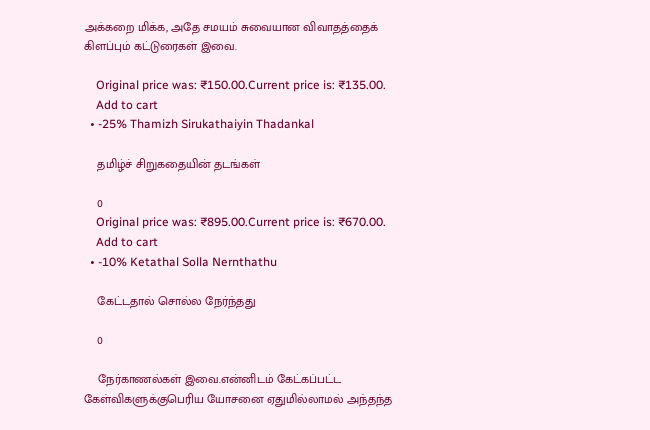அக்கறை மிக்க, அதே சமயம் சுவையான விவாதத்தைக் கிளப்பும் கட்டுரைகள் இவை.

    Original price was: ₹150.00.Current price is: ₹135.00.
    Add to cart
  • -25% Thamizh Sirukathaiyin Thadankal

    தமிழ்ச் சிறுகதையின் தடங்கள்

    0
    Original price was: ₹895.00.Current price is: ₹670.00.
    Add to cart
  • -10% Ketathal Solla Nernthathu

    கேட்டதால் சொல்ல நேர்ந்தது

    0

    நேர்காணல்கள் இவை.என்னிடம் கேட்கப்பட்ட கேள்விகளுக்குபெரிய யோசனை ஏதுமில்லாமல் அந்தந்த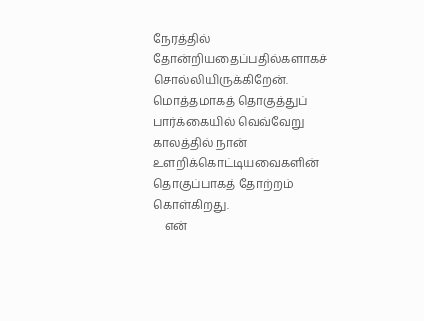நேரத்தில் தோன்றியதைப்பதில்களாகச் சொல்லியிருக்கிறேன். மொத்தமாகத் தொகுத்துப் பார்க்கையில் வெவ்வேறு காலத்தில் நான் உளறிக்கொட்டியவைகளின் தொகுப்பாகத் தோற்றம் கொள்கிறது.
    என்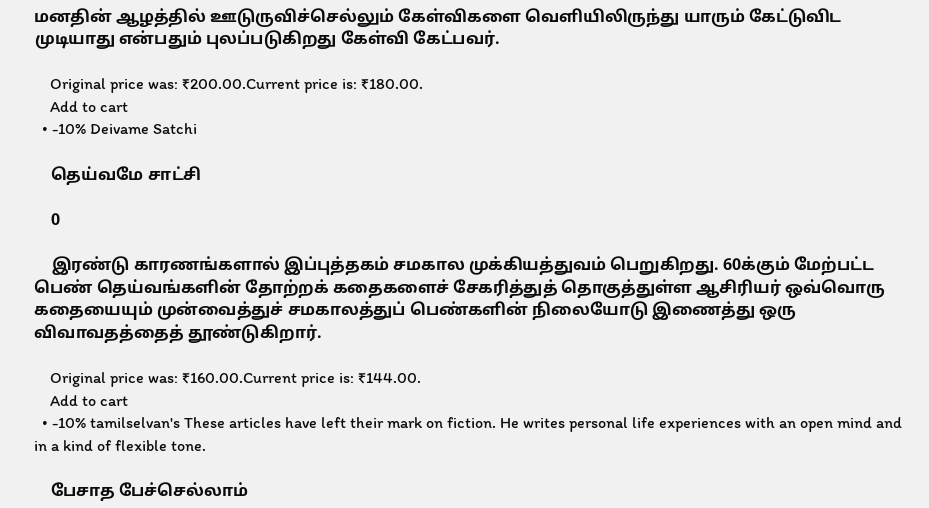மனதின் ஆழத்தில் ஊடுருவிச்செல்லும் கேள்விகளை வெளியிலிருந்து யாரும் கேட்டுவிட முடியாது என்பதும் புலப்படுகிறது கேள்வி கேட்பவர்.

    Original price was: ₹200.00.Current price is: ₹180.00.
    Add to cart
  • -10% Deivame Satchi

    தெய்வமே சாட்சி

    0

    இரண்டு காரணங்களால் இப்புத்தகம் சமகால முக்கியத்துவம் பெறுகிறது. 60க்கும் மேற்பட்ட பெண் தெய்வங்களின் தோற்றக் கதைகளைச் சேகரித்துத் தொகுத்துள்ள ஆசிரியர் ஒவ்வொரு கதையையும் முன்வைத்துச் சமகாலத்துப் பெண்களின் நிலையோடு இணைத்து ஒரு விவாவதத்தைத் தூண்டுகிறார்.

    Original price was: ₹160.00.Current price is: ₹144.00.
    Add to cart
  • -10% tamilselvan's These articles have left their mark on fiction. He writes personal life experiences with an open mind and in a kind of flexible tone.

    பேசாத பேச்செல்லாம்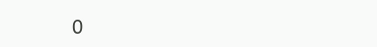0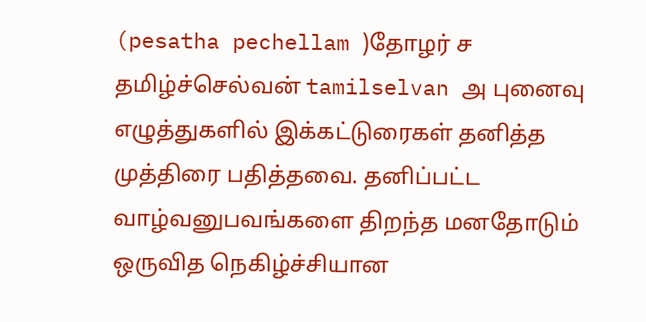(pesatha pechellam )தோழர் ச தமிழ்ச்செல்வன் tamilselvan அ புனைவு எழுத்துகளில் இக்கட்டுரைகள் தனித்த முத்திரை பதித்தவை. தனிப்பட்ட வாழ்வனுபவங்களை திறந்த மனதோடும் ஒருவித நெகிழ்ச்சியான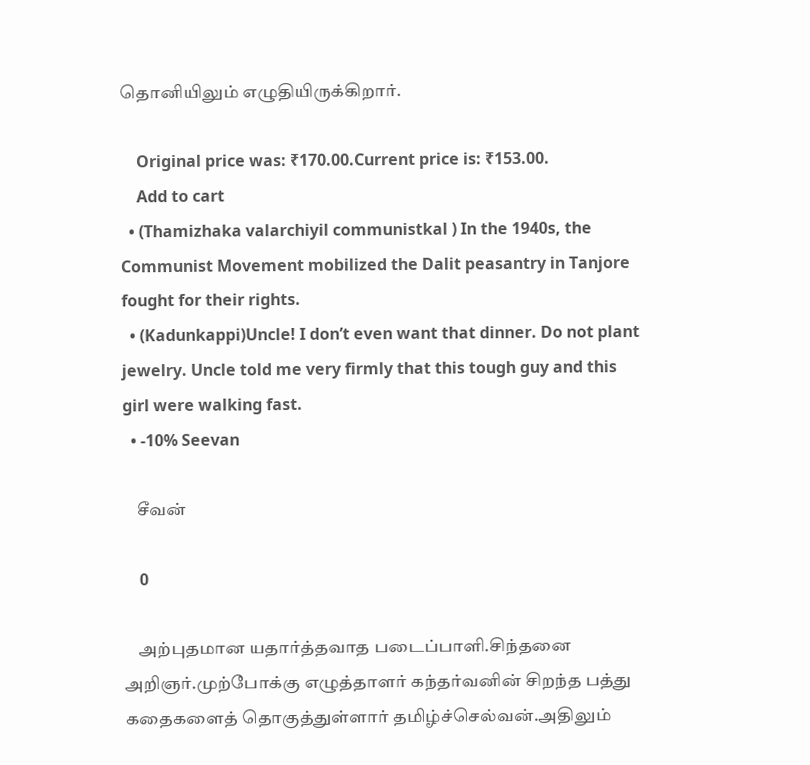தொனியிலும் எழுதியிருக்கிறார்.

    Original price was: ₹170.00.Current price is: ₹153.00.
    Add to cart
  • (Thamizhaka valarchiyil communistkal ) In the 1940s, the Communist Movement mobilized the Dalit peasantry in Tanjore fought for their rights.
  • (Kadunkappi)Uncle! I don’t even want that dinner. Do not plant jewelry. Uncle told me very firmly that this tough guy and this girl were walking fast.
  • -10% Seevan

    சீவன்

    0

    அற்புதமான யதார்த்தவாத படைப்பாளி.சிந்தனை அறிஞர்.முற்போக்கு எழுத்தாளர் கந்தர்வனின் சிறந்த பத்து கதைகளைத் தொகுத்துள்ளார் தமிழ்ச்செல்வன்.அதிலும்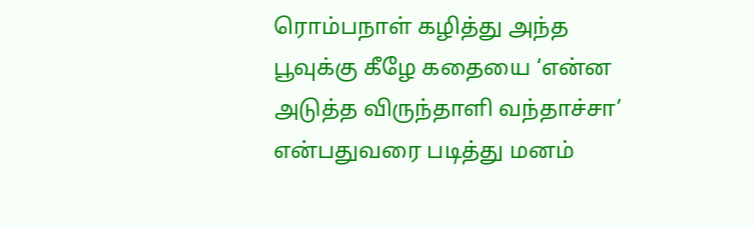ரொம்பநாள் கழித்து அந்த பூவுக்கு கீழே கதையை ‘என்ன அடுத்த விருந்தாளி வந்தாச்சா’ என்பதுவரை படித்து மனம்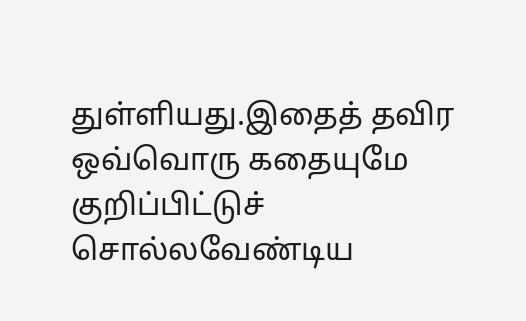துள்ளியது.இதைத் தவிர ஒவ்வொரு கதையுமே குறிப்பிட்டுச் சொல்லவேண்டிய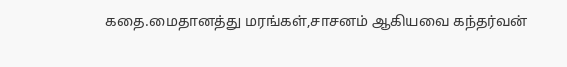கதை.மைதானத்து மரங்கள்,சாசனம் ஆகியவை கந்தர்வன்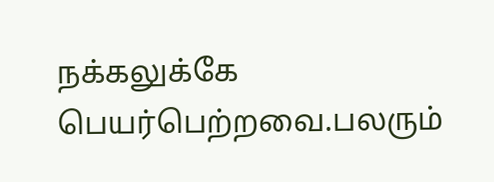நக்கலுக்கே பெயர்பெற்றவை.பலரும்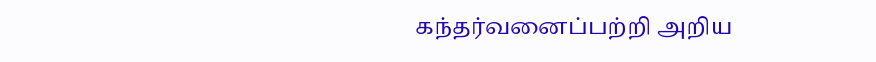கந்தர்வனைப்பற்றி அறிய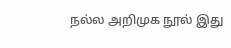நல்ல அறிமுக நூல் இது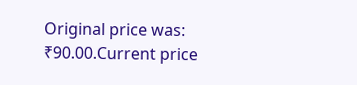Original price was: ₹90.00.Current price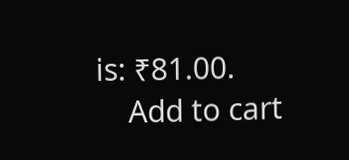is: ₹81.00.
    Add to cart